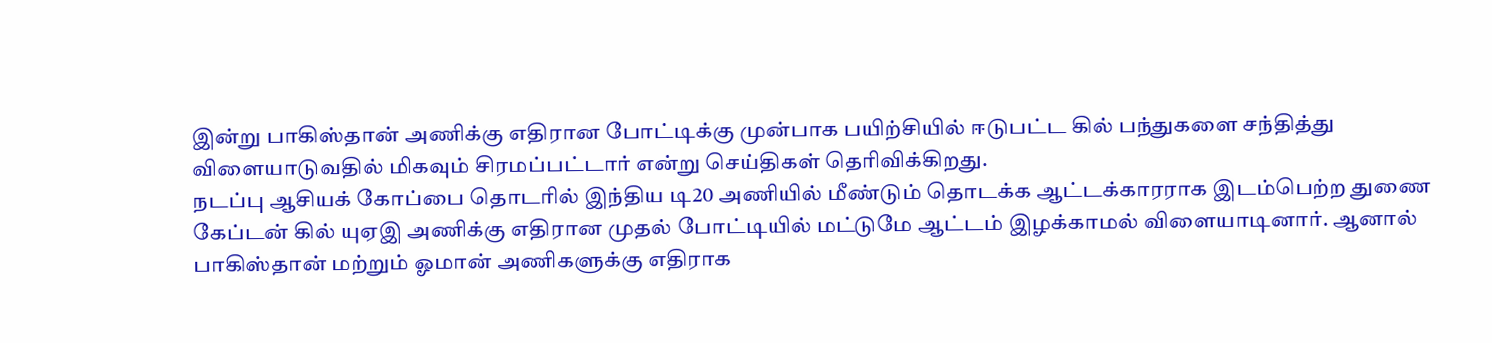இன்று பாகிஸ்தான் அணிக்கு எதிரான போட்டிக்கு முன்பாக பயிற்சியில் ஈடுபட்ட கில் பந்துகளை சந்தித்து விளையாடுவதில் மிகவும் சிரமப்பட்டார் என்று செய்திகள் தெரிவிக்கிறது.
நடப்பு ஆசியக் கோப்பை தொடரில் இந்திய டி20 அணியில் மீண்டும் தொடக்க ஆட்டக்காரராக இடம்பெற்ற துணை கேப்டன் கில் யுஏஇ அணிக்கு எதிரான முதல் போட்டியில் மட்டுமே ஆட்டம் இழக்காமல் விளையாடினார். ஆனால் பாகிஸ்தான் மற்றும் ஓமான் அணிகளுக்கு எதிராக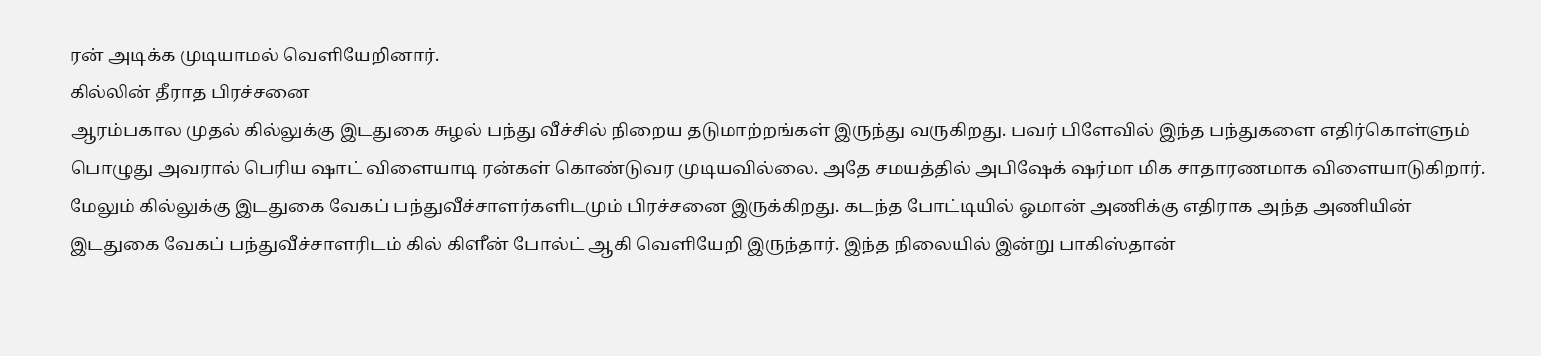ரன் அடிக்க முடியாமல் வெளியேறினார்.
கில்லின் தீராத பிரச்சனை
ஆரம்பகால முதல் கில்லுக்கு இடதுகை சுழல் பந்து வீச்சில் நிறைய தடுமாற்றங்கள் இருந்து வருகிறது. பவர் பிளேவில் இந்த பந்துகளை எதிர்கொள்ளும் பொழுது அவரால் பெரிய ஷாட் விளையாடி ரன்கள் கொண்டுவர முடியவில்லை. அதே சமயத்தில் அபிஷேக் ஷர்மா மிக சாதாரணமாக விளையாடுகிறார்.
மேலும் கில்லுக்கு இடதுகை வேகப் பந்துவீச்சாளர்களிடமும் பிரச்சனை இருக்கிறது. கடந்த போட்டியில் ஓமான் அணிக்கு எதிராக அந்த அணியின் இடதுகை வேகப் பந்துவீச்சாளரிடம் கில் கிளீன் போல்ட் ஆகி வெளியேறி இருந்தார். இந்த நிலையில் இன்று பாகிஸ்தான்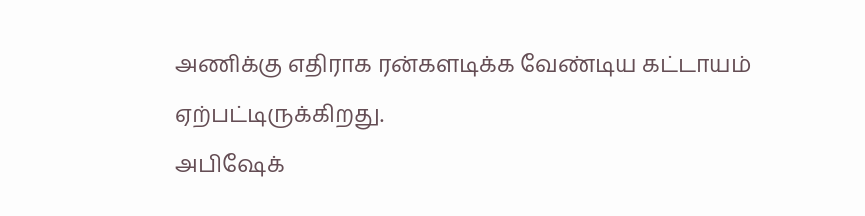அணிக்கு எதிராக ரன்களடிக்க வேண்டிய கட்டாயம் ஏற்பட்டிருக்கிறது.
அபிஷேக்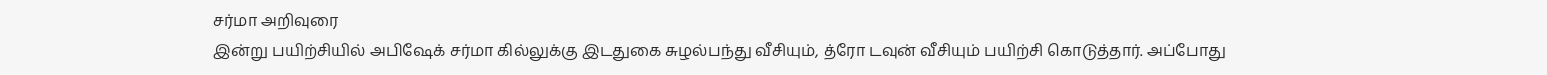சர்மா அறிவுரை
இன்று பயிற்சியில் அபிஷேக் சர்மா கில்லுக்கு இடதுகை சுழல்பந்து வீசியும், த்ரோ டவுன் வீசியும் பயிற்சி கொடுத்தார். அப்போது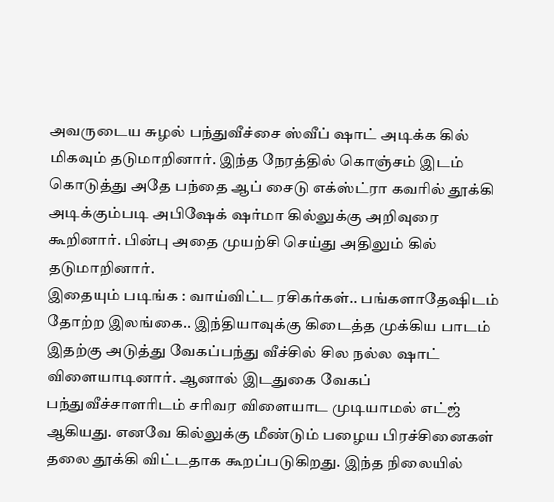அவருடைய சுழல் பந்துவீச்சை ஸ்வீப் ஷாட் அடிக்க கில் மிகவும் தடுமாறினார். இந்த நேரத்தில் கொஞ்சம் இடம் கொடுத்து அதே பந்தை ஆப் சைடு எக்ஸ்ட்ரா கவரில் தூக்கி அடிக்கும்படி அபிஷேக் ஷர்மா கில்லுக்கு அறிவுரை கூறினார். பின்பு அதை முயற்சி செய்து அதிலும் கில் தடுமாறினார்.
இதையும் படிங்க : வாய்விட்ட ரசிகர்கள்.. பங்களாதேஷிடம் தோற்ற இலங்கை.. இந்தியாவுக்கு கிடைத்த முக்கிய பாடம்
இதற்கு அடுத்து வேகப்பந்து வீச்சில் சில நல்ல ஷாட் விளையாடினார். ஆனால் இடதுகை வேகப் பந்துவீச்சாளரிடம் சரிவர விளையாட முடியாமல் எட்ஜ் ஆகியது. எனவே கில்லுக்கு மீண்டும் பழைய பிரச்சினைகள் தலை தூக்கி விட்டதாக கூறப்படுகிறது. இந்த நிலையில்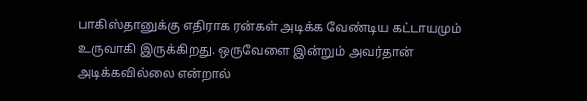பாகிஸ்தானுக்கு எதிராக ரன்கள் அடிக்க வேண்டிய கட்டாயமும் உருவாகி இருக்கிறது. ஒருவேளை இன்றும் அவர்தான் அடிக்கவில்லை என்றால்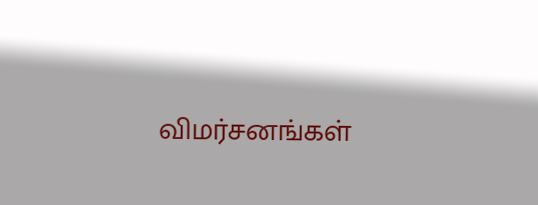விமர்சனங்கள்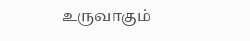உருவாகும்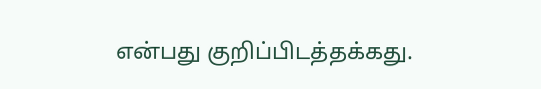என்பது குறிப்பிடத்தக்கது.